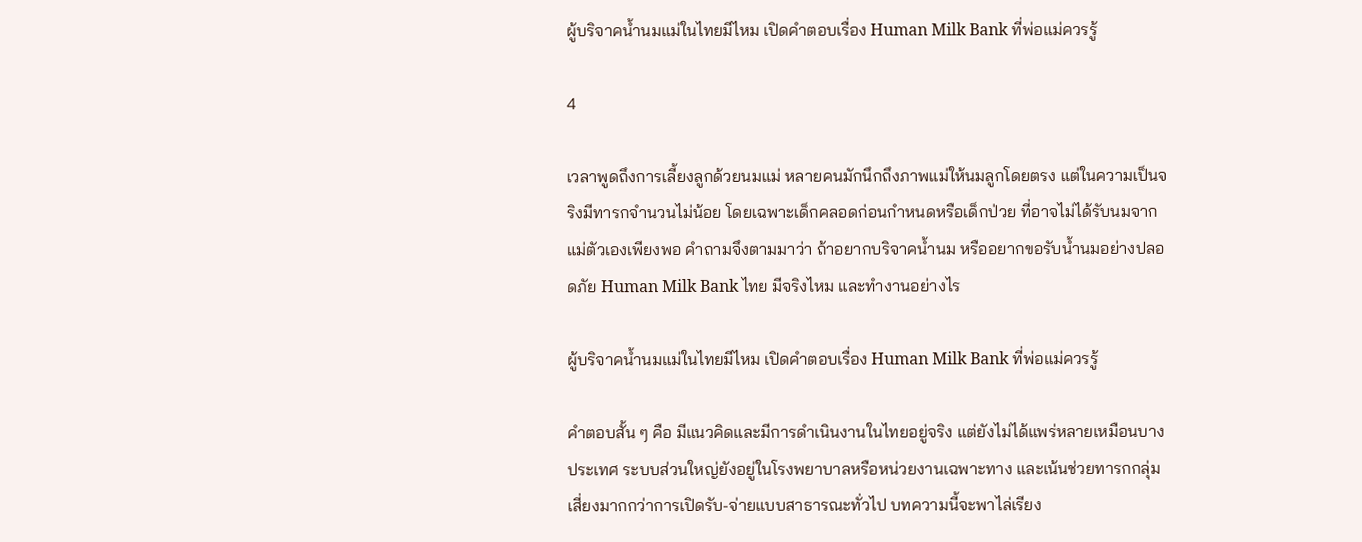ผู้บริจาคน้ำนมแม่ในไทยมีไหม เปิดคำตอบเรื่อง Human Milk Bank ที่พ่อแม่ควรรู้

4

เวลาพูดถึงการเลี้ยงลูกด้วยนมแม่ หลายคนมักนึกถึงภาพแม่ให้นมลูกโดยตรง แต่ในความเป็นจริงมีทารกจำนวนไม่น้อย โดยเฉพาะเด็กคลอดก่อนกำหนดหรือเด็กป่วย ที่อาจไม่ได้รับนมจากแม่ตัวเองเพียงพอ คำถามจึงตามมาว่า ถ้าอยากบริจาคน้ำนม หรืออยากขอรับน้ำนมอย่างปลอดภัย Human Milk Bank ไทย มีจริงไหม และทำงานอย่างไร

ผู้บริจาคน้ำนมแม่ในไทยมีไหม เปิดคำตอบเรื่อง Human Milk Bank ที่พ่อแม่ควรรู้

คำตอบสั้น ๆ คือ มีแนวคิดและมีการดำเนินงานในไทยอยู่จริง แต่ยังไม่ได้แพร่หลายเหมือนบางประเทศ ระบบส่วนใหญ่ยังอยู่ในโรงพยาบาลหรือหน่วยงานเฉพาะทาง และเน้นช่วยทารกกลุ่มเสี่ยงมากกว่าการเปิดรับ-จ่ายแบบสาธารณะทั่วไป บทความนี้จะพาไล่เรียง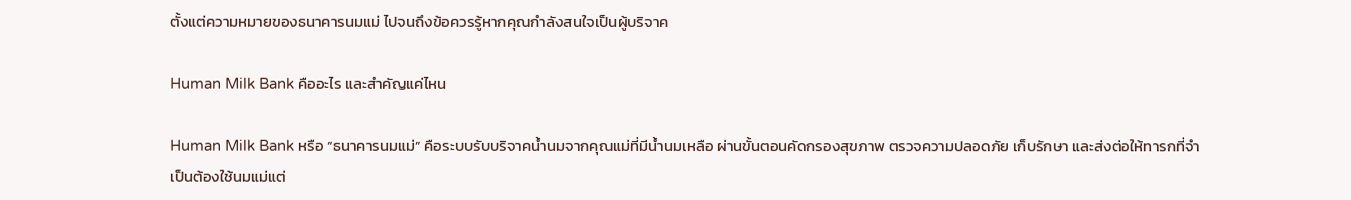ตั้งแต่ความหมายของธนาคารนมแม่ ไปจนถึงข้อควรรู้หากคุณกำลังสนใจเป็นผู้บริจาค

Human Milk Bank คืออะไร และสำคัญแค่ไหน

Human Milk Bank หรือ “ธนาคารนมแม่” คือระบบรับบริจาคน้ำนมจากคุณแม่ที่มีน้ำนมเหลือ ผ่านขั้นตอนคัดกรองสุขภาพ ตรวจความปลอดภัย เก็บรักษา และส่งต่อให้ทารกที่จำเป็นต้องใช้นมแม่แต่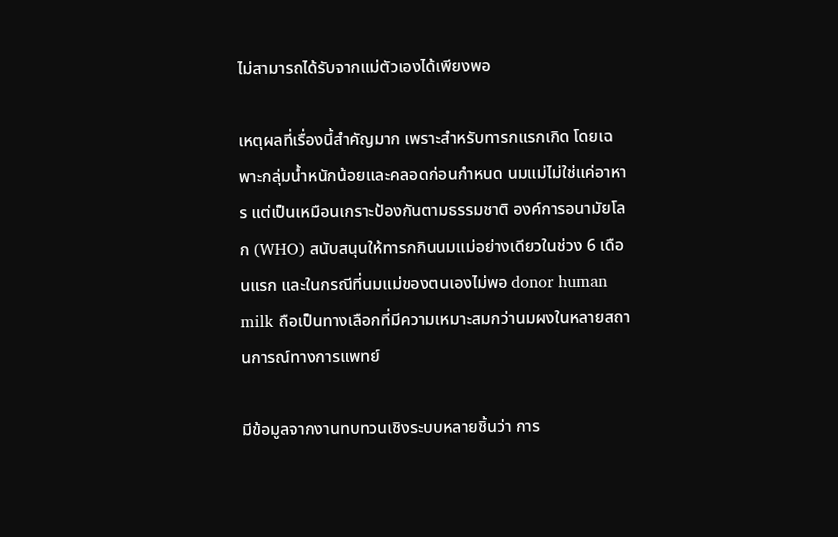ไม่สามารถได้รับจากแม่ตัวเองได้เพียงพอ

เหตุผลที่เรื่องนี้สำคัญมาก เพราะสำหรับทารกแรกเกิด โดยเฉพาะกลุ่มน้ำหนักน้อยและคลอดก่อนกำหนด นมแม่ไม่ใช่แค่อาหาร แต่เป็นเหมือนเกราะป้องกันตามธรรมชาติ องค์การอนามัยโลก (WHO) สนับสนุนให้ทารกกินนมแม่อย่างเดียวในช่วง 6 เดือนแรก และในกรณีที่นมแม่ของตนเองไม่พอ donor human milk ถือเป็นทางเลือกที่มีความเหมาะสมกว่านมผงในหลายสถานการณ์ทางการแพทย์

มีข้อมูลจากงานทบทวนเชิงระบบหลายชิ้นว่า การ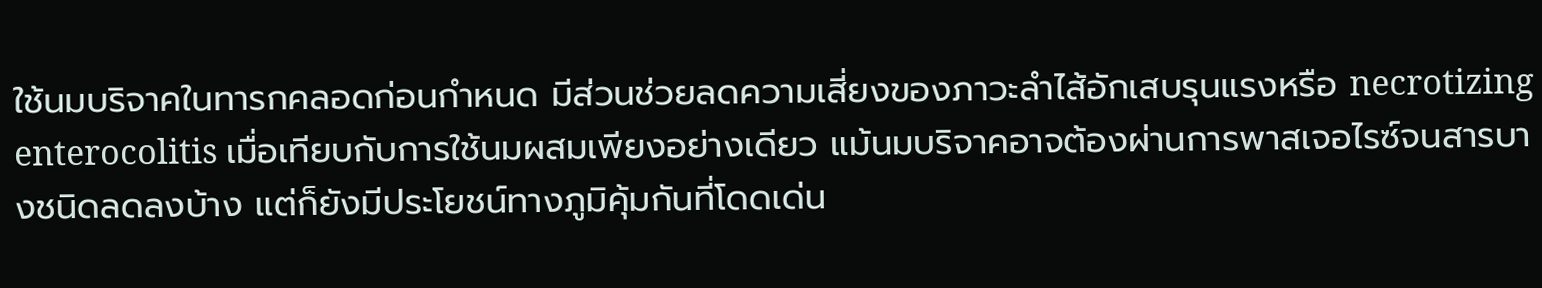ใช้นมบริจาคในทารกคลอดก่อนกำหนด มีส่วนช่วยลดความเสี่ยงของภาวะลำไส้อักเสบรุนแรงหรือ necrotizing enterocolitis เมื่อเทียบกับการใช้นมผสมเพียงอย่างเดียว แม้นมบริจาคอาจต้องผ่านการพาสเจอไรซ์จนสารบางชนิดลดลงบ้าง แต่ก็ยังมีประโยชน์ทางภูมิคุ้มกันที่โดดเด่น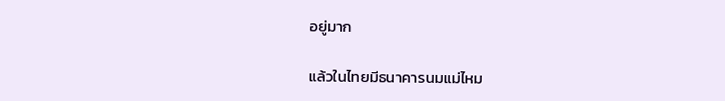อยู่มาก

แล้วในไทยมีธนาคารนมแม่ไหม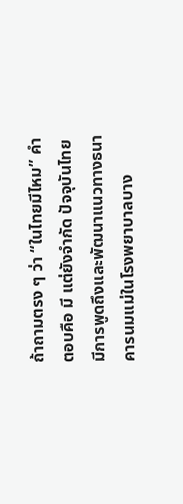ถ้าถามตรง ๆ ว่า “ในไทยมีไหม” คำตอบคือ มี แต่ยังจำกัด ปัจจุบันไทยมีการพูดถึงและพัฒนาแนวทางธนาคารนมแม่ในโรงพยาบาลบาง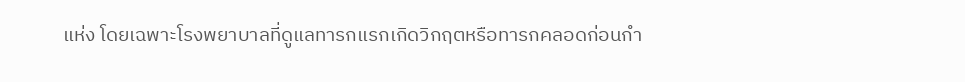แห่ง โดยเฉพาะโรงพยาบาลที่ดูแลทารกแรกเกิดวิกฤตหรือทารกคลอดก่อนกำ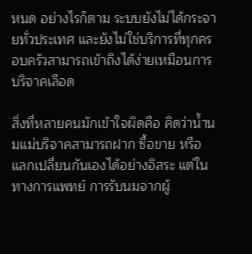หนด อย่างไรก็ตาม ระบบยังไม่ได้กระจายทั่วประเทศ และยังไม่ใช่บริการที่ทุกครอบครัวสามารถเข้าถึงได้ง่ายเหมือนการบริจาคเลือด

สิ่งที่หลายคนมักเข้าใจผิดคือ คิดว่าน้ำนมแม่บริจาคสามารถฝาก ซื้อขาย หรือแลกเปลี่ยนกันเองได้อย่างอิสระ แต่ในทางการแพทย์ การรับนมจากผู้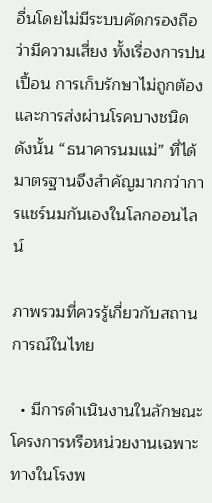อื่นโดยไม่มีระบบคัดกรองถือว่ามีความเสี่ยง ทั้งเรื่องการปนเปื้อน การเก็บรักษาไม่ถูกต้อง และการส่งผ่านโรคบางชนิด ดังนั้น “ธนาคารนมแม่” ที่ได้มาตรฐานจึงสำคัญมากกว่าการแชร์นมกันเองในโลกออนไลน์

ภาพรวมที่ควรรู้เกี่ยวกับสถานการณ์ในไทย

  • มีการดำเนินงานในลักษณะโครงการหรือหน่วยงานเฉพาะทางในโรงพ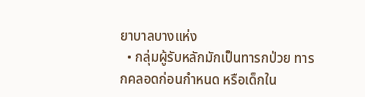ยาบาลบางแห่ง
  • กลุ่มผู้รับหลักมักเป็นทารกป่วย ทารกคลอดก่อนกำหนด หรือเด็กใน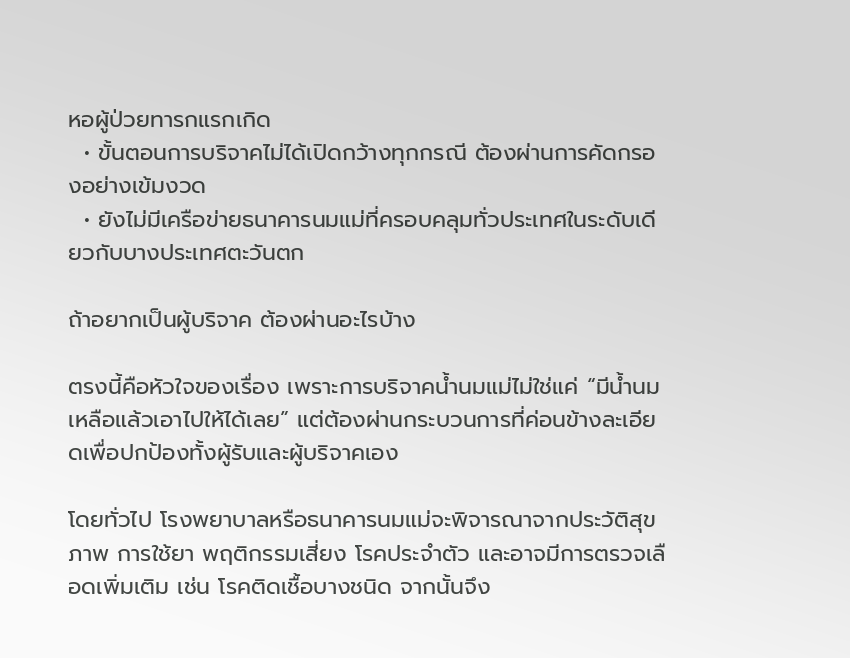หอผู้ป่วยทารกแรกเกิด
  • ขั้นตอนการบริจาคไม่ได้เปิดกว้างทุกกรณี ต้องผ่านการคัดกรองอย่างเข้มงวด
  • ยังไม่มีเครือข่ายธนาคารนมแม่ที่ครอบคลุมทั่วประเทศในระดับเดียวกับบางประเทศตะวันตก

ถ้าอยากเป็นผู้บริจาค ต้องผ่านอะไรบ้าง

ตรงนี้คือหัวใจของเรื่อง เพราะการบริจาคน้ำนมแม่ไม่ใช่แค่ “มีน้ำนมเหลือแล้วเอาไปให้ได้เลย” แต่ต้องผ่านกระบวนการที่ค่อนข้างละเอียดเพื่อปกป้องทั้งผู้รับและผู้บริจาคเอง

โดยทั่วไป โรงพยาบาลหรือธนาคารนมแม่จะพิจารณาจากประวัติสุขภาพ การใช้ยา พฤติกรรมเสี่ยง โรคประจำตัว และอาจมีการตรวจเลือดเพิ่มเติม เช่น โรคติดเชื้อบางชนิด จากนั้นจึง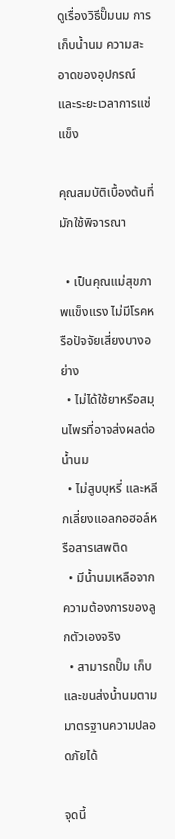ดูเรื่องวิธีปั๊มนม การเก็บน้ำนม ความสะอาดของอุปกรณ์ และระยะเวลาการแช่แข็ง

คุณสมบัติเบื้องต้นที่มักใช้พิจารณา

  • เป็นคุณแม่สุขภาพแข็งแรง ไม่มีโรคหรือปัจจัยเสี่ยงบางอย่าง
  • ไม่ได้ใช้ยาหรือสมุนไพรที่อาจส่งผลต่อน้ำนม
  • ไม่สูบบุหรี่ และหลีกเลี่ยงแอลกอฮอล์หรือสารเสพติด
  • มีน้ำนมเหลือจากความต้องการของลูกตัวเองจริง
  • สามารถปั๊ม เก็บ และขนส่งน้ำนมตามมาตรฐานความปลอดภัยได้

จุดนี้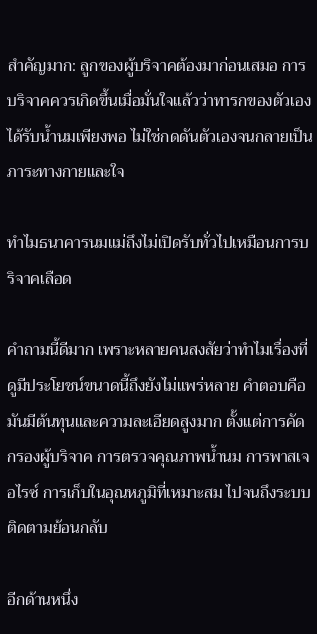สำคัญมาก: ลูกของผู้บริจาคต้องมาก่อนเสมอ การบริจาคควรเกิดขึ้นเมื่อมั่นใจแล้วว่าทารกของตัวเองได้รับน้ำนมเพียงพอ ไม่ใช่กดดันตัวเองจนกลายเป็นภาระทางกายและใจ

ทำไมธนาคารนมแม่ถึงไม่เปิดรับทั่วไปเหมือนการบริจาคเลือด

คำถามนี้ดีมาก เพราะหลายคนสงสัยว่าทำไมเรื่องที่ดูมีประโยชน์ขนาดนี้ถึงยังไม่แพร่หลาย คำตอบคือมันมีต้นทุนและความละเอียดสูงมาก ตั้งแต่การคัดกรองผู้บริจาค การตรวจคุณภาพน้ำนม การพาสเจอไรซ์ การเก็บในอุณหภูมิที่เหมาะสม ไปจนถึงระบบติดตามย้อนกลับ

อีกด้านหนึ่ง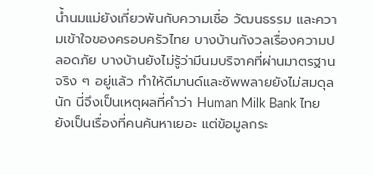น้ำนมแม่ยังเกี่ยวพันกับความเชื่อ วัฒนธรรม และความเข้าใจของครอบครัวไทย บางบ้านกังวลเรื่องความปลอดภัย บางบ้านยังไม่รู้ว่ามีนมบริจาคที่ผ่านมาตรฐานจริง ๆ อยู่แล้ว ทำให้ดีมานด์และซัพพลายยังไม่สมดุลนัก นี่จึงเป็นเหตุผลที่คำว่า Human Milk Bank ไทย ยังเป็นเรื่องที่คนค้นหาเยอะ แต่ข้อมูลกระ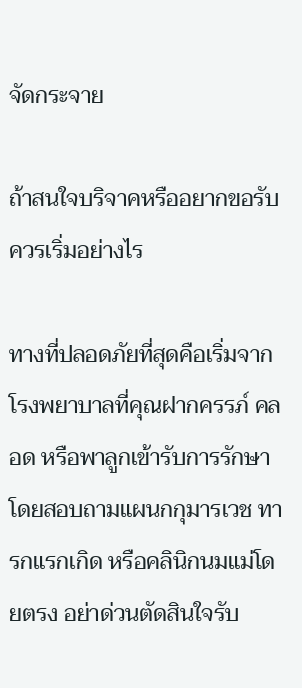จัดกระจาย

ถ้าสนใจบริจาคหรืออยากขอรับ ควรเริ่มอย่างไร

ทางที่ปลอดภัยที่สุดคือเริ่มจากโรงพยาบาลที่คุณฝากครรภ์ คลอด หรือพาลูกเข้ารับการรักษา โดยสอบถามแผนกกุมารเวช ทารกแรกเกิด หรือคลินิกนมแม่โดยตรง อย่าด่วนตัดสินใจรับ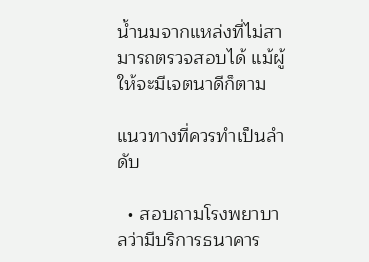น้ำนมจากแหล่งที่ไม่สามารถตรวจสอบได้ แม้ผู้ให้จะมีเจตนาดีก็ตาม

แนวทางที่ควรทำเป็นลำดับ

  • สอบถามโรงพยาบาลว่ามีบริการธนาคาร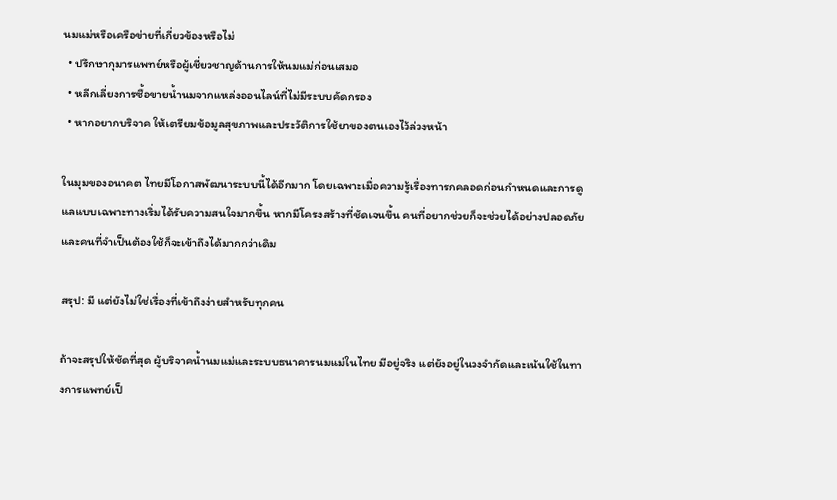นมแม่หรือเครือข่ายที่เกี่ยวข้องหรือไม่
  • ปรึกษากุมารแพทย์หรือผู้เชี่ยวชาญด้านการให้นมแม่ก่อนเสมอ
  • หลีกเลี่ยงการซื้อขายน้ำนมจากแหล่งออนไลน์ที่ไม่มีระบบคัดกรอง
  • หากอยากบริจาค ให้เตรียมข้อมูลสุขภาพและประวัติการใช้ยาของตนเองไว้ล่วงหน้า

ในมุมของอนาคต ไทยมีโอกาสพัฒนาระบบนี้ได้อีกมาก โดยเฉพาะเมื่อความรู้เรื่องทารกคลอดก่อนกำหนดและการดูแลแบบเฉพาะทางเริ่มได้รับความสนใจมากขึ้น หากมีโครงสร้างที่ชัดเจนขึ้น คนที่อยากช่วยก็จะช่วยได้อย่างปลอดภัย และคนที่จำเป็นต้องใช้ก็จะเข้าถึงได้มากกว่าเดิม

สรุป: มี แต่ยังไม่ใช่เรื่องที่เข้าถึงง่ายสำหรับทุกคน

ถ้าจะสรุปให้ชัดที่สุด ผู้บริจาคน้ำนมแม่และระบบธนาคารนมแม่ในไทย มีอยู่จริง แต่ยังอยู่ในวงจำกัดและเน้นใช้ในทางการแพทย์เป็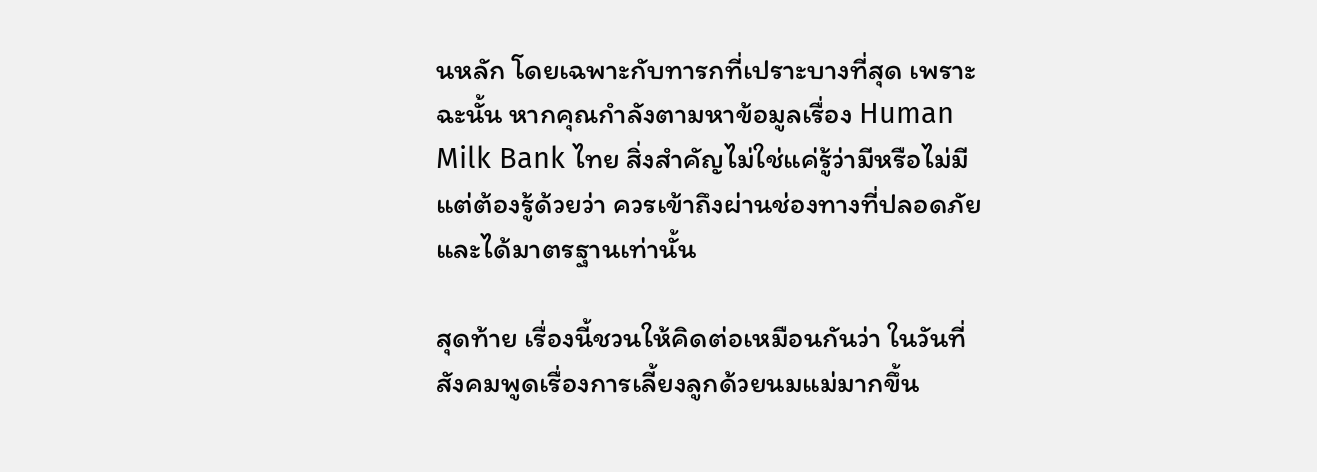นหลัก โดยเฉพาะกับทารกที่เปราะบางที่สุด เพราะฉะนั้น หากคุณกำลังตามหาข้อมูลเรื่อง Human Milk Bank ไทย สิ่งสำคัญไม่ใช่แค่รู้ว่ามีหรือไม่มี แต่ต้องรู้ด้วยว่า ควรเข้าถึงผ่านช่องทางที่ปลอดภัยและได้มาตรฐานเท่านั้น

สุดท้าย เรื่องนี้ชวนให้คิดต่อเหมือนกันว่า ในวันที่สังคมพูดเรื่องการเลี้ยงลูกด้วยนมแม่มากขึ้น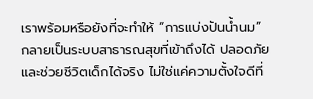เราพร้อมหรือยังที่จะทำให้ “การแบ่งปันน้ำนม” กลายเป็นระบบสาธารณสุขที่เข้าถึงได้ ปลอดภัย และช่วยชีวิตเด็กได้จริง ไม่ใช่แค่ความตั้งใจดีที่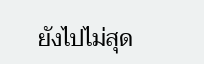ยังไปไม่สุด